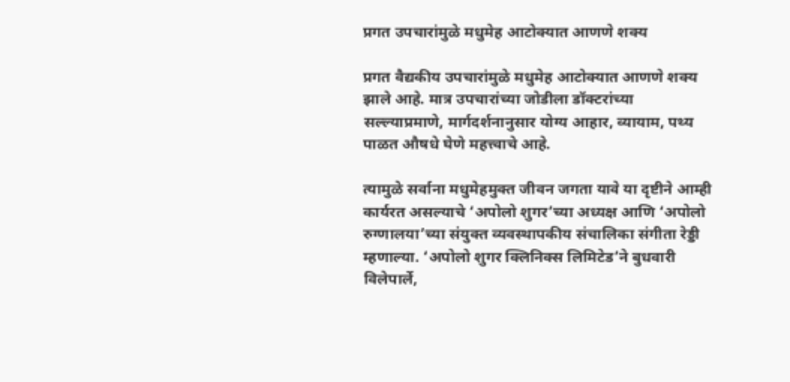प्रगत उपचारांमुळे मधुमेह आटोक्यात आणणे शक्य

प्रगत वैद्यकीय उपचारांमुळे मधुमेह आटोक्यात आणणे शक्य झाले आहे. मात्र उपचारांच्या जोडीला डॉक्टरांच्या सल्ल्याप्रमाणे, मार्गदर्शनानुसार योग्य आहार, व्यायाम, पथ्य पाळत औषधे घेणे महत्त्वाचे आहे.

त्यामुळे सर्वाना मधुमेहमुक्त जीवन जगता यावे या दृष्टीने आम्ही कार्यरत असल्याचे ‘अपोलो शुगर’च्या अध्यक्ष आणि ‘अपोलो रुग्णालया’च्या संयुक्त व्यवस्थापकीय संचालिका संगीता रेड्डी म्हणाल्या. ‘अपोलो शुगर क्लिनिक्स लिमिटेड’ने बुधवारी विलेपार्ले,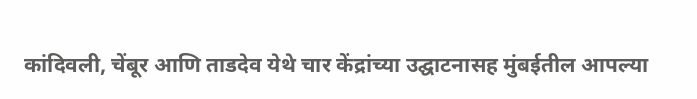कांदिवली, चेंबूर आणि ताडदेव येथे चार केंद्रांच्या उद्घाटनासह मुंबईतील आपल्या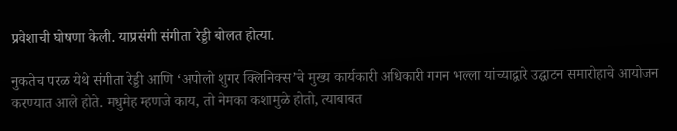प्रवेशाची घोषणा केली. याप्रसंगी संगीता रेड्डी बोलत होत्या.

नुकतेच परळ येथे संगीता रेड्डी आणि ‘अपोलो शुगर क्लिनिक्स’चे मुख्य कार्यकारी अधिकारी गगन भल्ला यांच्याद्वारे उद्घाटन समारोहाचे आयोजन करण्यात आले होते. मधुमेह म्हणजे काय, तो नेमका कशामुळे होतो, त्याबाबत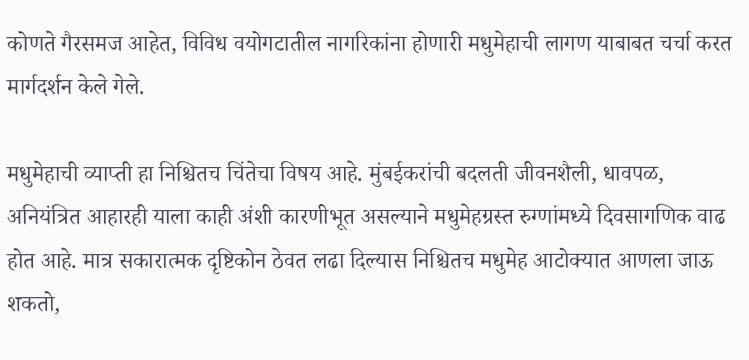कोणते गैरसमज आहेत, विविध वयोगटातील नागरिकांना होणारी मधुमेहाची लागण याबाबत चर्चा करत मार्गदर्शन केले गेले.

मधुमेहाची व्याप्ती हा निश्चितच चिंतेचा विषय आहे. मुंबईकरांची बदलती जीवनशैली, धावपळ, अनियंत्रित आहारही याला काही अंशी कारणीभूत असल्याने मधुमेहग्रस्त रुग्णांमध्ये दिवसागणिक वाढ होत आहे. मात्र सकारात्मक दृष्टिकोन ठेवत लढा दिल्यास निश्चितच मधुमेह आटोक्यात आणला जाऊ शकतो,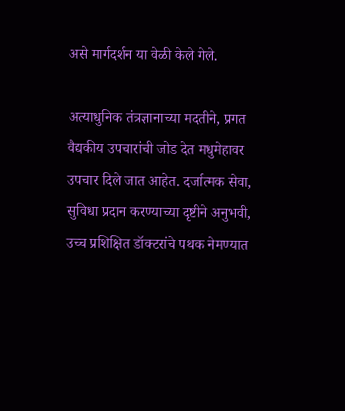असे मार्गदर्शन या वेळी केले गेले.

अत्याधुनिक तंत्रज्ञानाच्या मदतीने, प्रगत वैद्यकीय उपचारांची जोड देत मधुमेहावर उपचार दिले जात आहेत. दर्जात्मक सेवा, सुविधा प्रदान करण्याच्या दृष्टीने अनुभवी, उच्च प्रशिक्षित डॉक्टरांचे पथक नेमण्यात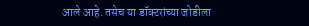आले आहे. तसेच या डॉक्टरांच्या जोडीला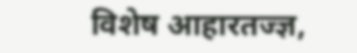विशेष आहारतज्ज्ञ,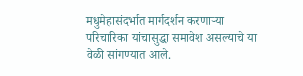मधुमेहासंदर्भात मार्गदर्शन करणाऱ्या परिचारिका यांचासुद्धा समावेश असल्याचे या वेळी सांगण्यात आले.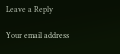Leave a Reply

Your email address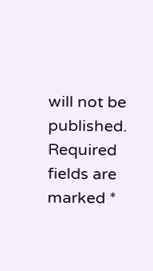will not be published. Required fields are marked *